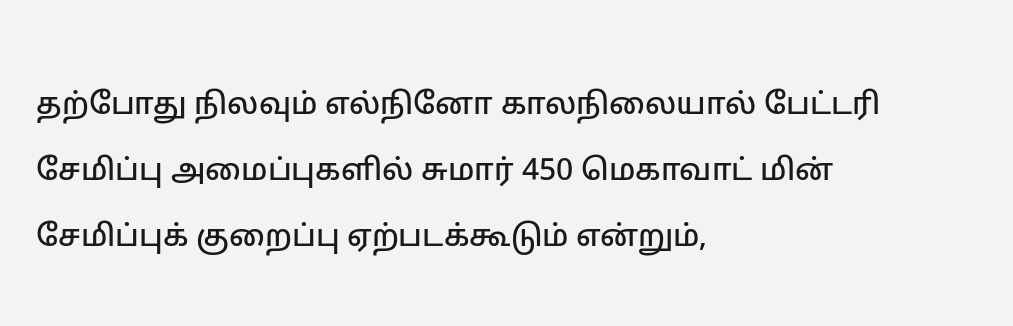தற்போது நிலவும் எல்நினோ காலநிலையால் பேட்டரி சேமிப்பு அமைப்புகளில் சுமார் 450 மெகாவாட் மின் சேமிப்புக் குறைப்பு ஏற்படக்கூடும் என்றும்,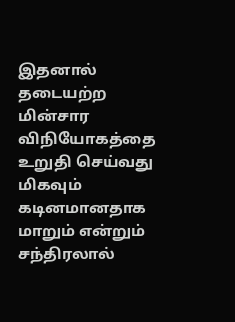இதனால் தடையற்ற மின்சார விநியோகத்தை உறுதி செய்வது மிகவும் கடினமானதாக மாறும் என்றும் சந்திரலால்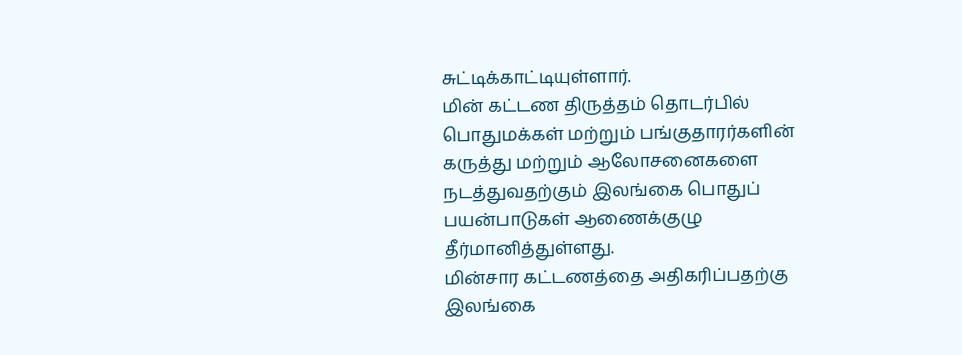சுட்டிக்காட்டியுள்ளார்.
மின் கட்டண திருத்தம் தொடர்பில் பொதுமக்கள் மற்றும் பங்குதாரர்களின் கருத்து மற்றும் ஆலோசனைகளை நடத்துவதற்கும் இலங்கை பொதுப் பயன்பாடுகள் ஆணைக்குழு தீர்மானித்துள்ளது.
மின்சார கட்டணத்தை அதிகரிப்பதற்கு இலங்கை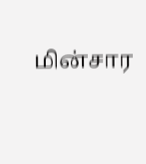மின்சார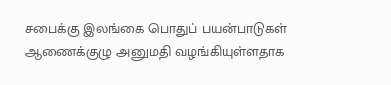சபைக்கு இலங்கை பொதுப் பயன்பாடுகள் ஆணைக்குழு அனுமதி வழங்கியுள்ளதாக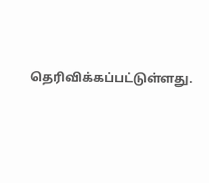தெரிவிக்கப்பட்டுள்ளது.